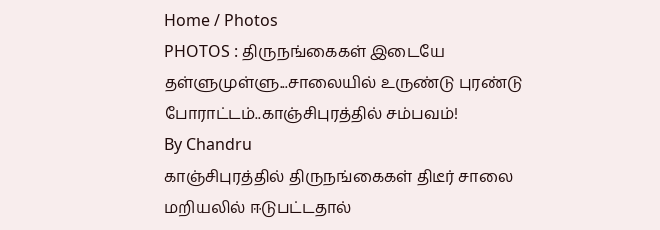Home / Photos
PHOTOS : திருநங்கைகள் இடையே தள்ளுமுள்ளு...சாலையில் உருண்டு புரண்டு போராட்டம்..காஞ்சிபுரத்தில் சம்பவம்!
By Chandru
காஞ்சிபுரத்தில் திருநங்கைகள் திடீர் சாலை மறியலில் ஈடுபட்டதால்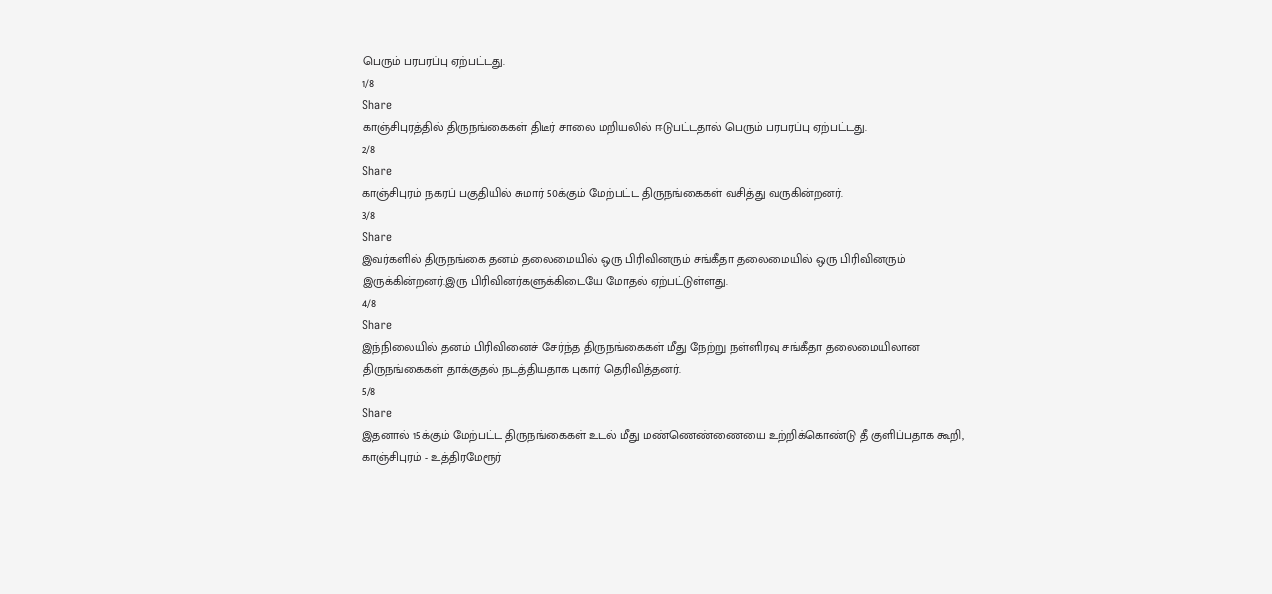பெரும் பரபரப்பு ஏற்பட்டது.
1/8
Share
காஞ்சிபுரத்தில் திருநங்கைகள் திடீர் சாலை மறியலில் ஈடுபட்டதால் பெரும் பரபரப்பு ஏற்பட்டது.
2/8
Share
காஞ்சிபுரம் நகரப் பகுதியில் சுமார் 50க்கும் மேற்பட்ட திருநங்கைகள் வசித்து வருகின்றனர்.
3/8
Share
இவர்களில் திருநங்கை தனம் தலைமையில் ஒரு பிரிவினரும் சங்கீதா தலைமையில் ஒரு பிரிவினரும் இருக்கின்றனர்.இரு பிரிவினர்களுக்கிடையே மோதல் ஏற்பட்டுள்ளது.
4/8
Share
இந்நிலையில் தனம் பிரிவினைச் சேர்ந்த திருநங்கைகள் மீது நேற்று நள்ளிரவு சங்கீதா தலைமையிலான திருநங்கைகள் தாக்குதல் நடத்தியதாக புகார் தெரிவித்தனர்.
5/8
Share
இதனால் 15க்கும் மேற்பட்ட திருநங்கைகள் உடல் மீது மண்ணெண்ணையை உற்றிக்கொண்டு தீ குளிப்பதாக கூறி, காஞ்சிபுரம் - உத்திரமேரூர்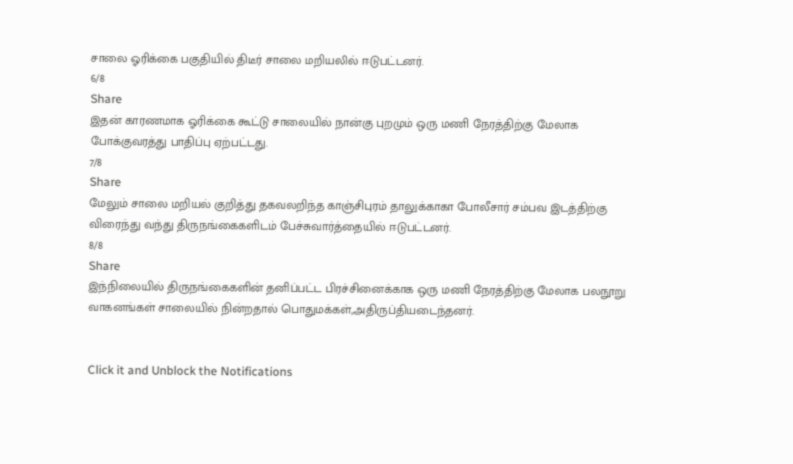சாலை ஓரிக்கை பகுதியில் திடீர் சாலை மறியலில் ஈடுபட்டனர்.
6/8
Share
இதன் காரணமாக ஓரிக்கை கூட்டு சாலையில் நான்கு புறமும் ஒரு மணி நேரத்திற்கு மேலாக போக்குவரத்து பாதிப்பு ஏற்பட்டது.
7/8
Share
மேலும் சாலை மறியல் குறித்து தகவலறிந்த காஞ்சிபுரம் தாலுக்காகா போலீசார் சம்பவ இடத்திற்கு விரைந்து வந்து திருநங்கைகளிடம் பேச்சுவார்த்தையில் ஈடுபட்டனர்.
8/8
Share
இந்நிலையில் திருநங்கைகளின் தனிப்பட்ட பிரச்சினைக்காக ஒரு மணி நேரத்திற்கு மேலாக பலநூறு வாகனங்கள் சாலையில் நின்றதால் பொதுமக்கள்,அதிருப்தியடைந்தனர்.


Click it and Unblock the Notifications